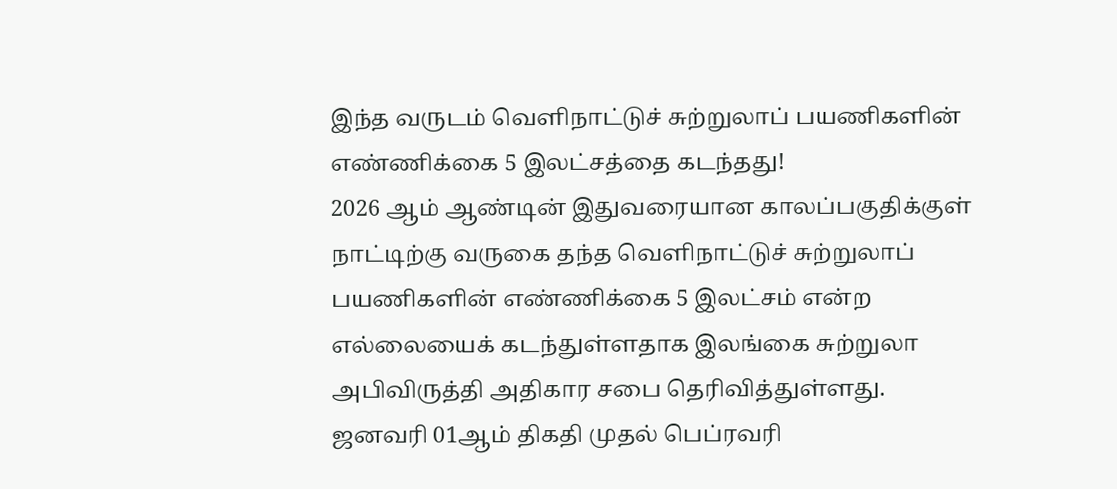இந்த வருடம் வெளிநாட்டுச் சுற்றுலாப் பயணிகளின் எண்ணிக்கை 5 இலட்சத்தை கடந்தது!
2026 ஆம் ஆண்டின் இதுவரையான காலப்பகுதிக்குள் நாட்டிற்கு வருகை தந்த வெளிநாட்டுச் சுற்றுலாப் பயணிகளின் எண்ணிக்கை 5 இலட்சம் என்ற எல்லையைக் கடந்துள்ளதாக இலங்கை சுற்றுலா அபிவிருத்தி அதிகார சபை தெரிவித்துள்ளது.
ஜனவரி 01ஆம் திகதி முதல் பெப்ரவரி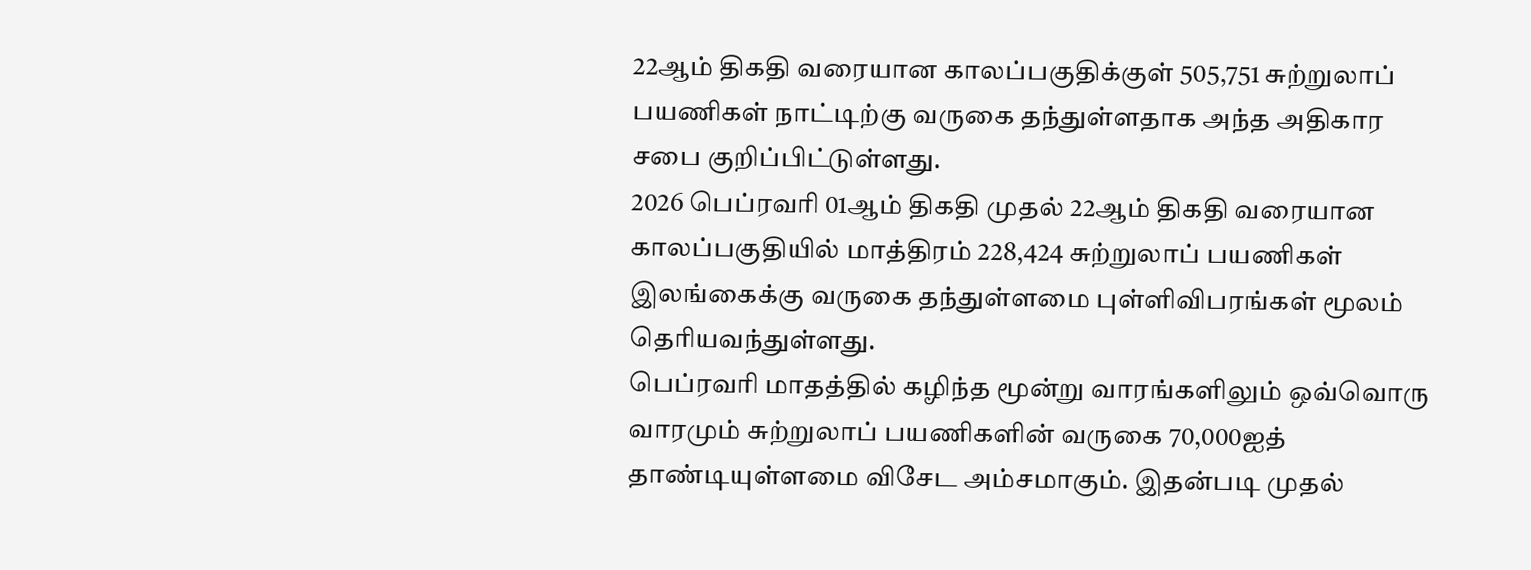22ஆம் திகதி வரையான காலப்பகுதிக்குள் 505,751 சுற்றுலாப் பயணிகள் நாட்டிற்கு வருகை தந்துள்ளதாக அந்த அதிகார சபை குறிப்பிட்டுள்ளது.
2026 பெப்ரவரி 01ஆம் திகதி முதல் 22ஆம் திகதி வரையான காலப்பகுதியில் மாத்திரம் 228,424 சுற்றுலாப் பயணிகள் இலங்கைக்கு வருகை தந்துள்ளமை புள்ளிவிபரங்கள் மூலம் தெரியவந்துள்ளது.
பெப்ரவரி மாதத்தில் கழிந்த மூன்று வாரங்களிலும் ஒவ்வொரு வாரமும் சுற்றுலாப் பயணிகளின் வருகை 70,000ஐத் தாண்டியுள்ளமை விசேட அம்சமாகும். இதன்படி முதல்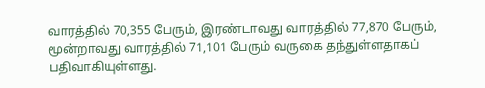வாரத்தில் 70,355 பேரும், இரண்டாவது வாரத்தில் 77,870 பேரும், மூன்றாவது வாரத்தில் 71,101 பேரும் வருகை தந்துள்ளதாகப் பதிவாகியுள்ளது.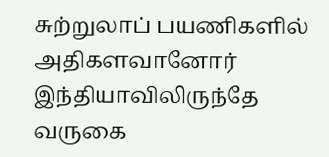சுற்றுலாப் பயணிகளில் அதிகளவானோர் இந்தியாவிலிருந்தே வருகை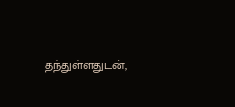தந்துள்ளதுடன்,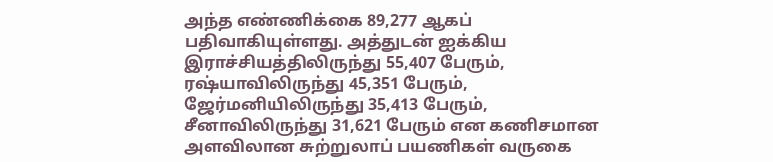அந்த எண்ணிக்கை 89,277 ஆகப் பதிவாகியுள்ளது. அத்துடன் ஐக்கிய இராச்சியத்திலிருந்து 55,407 பேரும், ரஷ்யாவிலிருந்து 45,351 பேரும், ஜேர்மனியிலிருந்து 35,413 பேரும், சீனாவிலிருந்து 31,621 பேரும் என கணிசமான அளவிலான சுற்றுலாப் பயணிகள் வருகை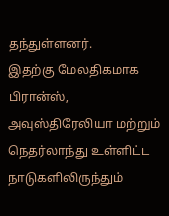தந்துள்ளனர்.
இதற்கு மேலதிகமாக பிரான்ஸ், அவுஸ்திரேலியா மற்றும் நெதர்லாந்து உள்ளிட்ட நாடுகளிலிருந்தும்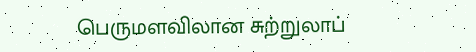பெருமளவிலான சுற்றுலாப்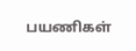பயணிகள்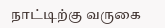நாட்டிற்கு வருகை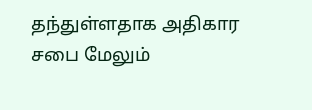தந்துள்ளதாக அதிகார சபை மேலும்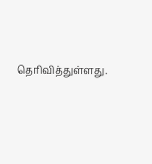தெரிவித்துள்ளது.